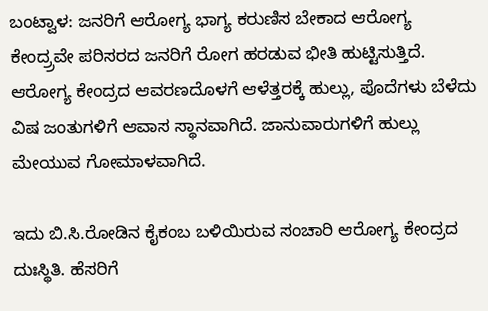ಬಂಟ್ವಾಳ: ಜನರಿಗೆ ಆರೋಗ್ಯ ಭಾಗ್ಯ ಕರುಣಿಸ ಬೇಕಾದ ಆರೋಗ್ಯ ಕೇಂದ್ರ್ರವೇ ಪರಿಸರದ ಜನರಿಗೆ ರೋಗ ಹರಡುವ ಭೀತಿ ಹುಟ್ಟಿಸುತ್ತಿದೆ. ಆರೋಗ್ಯ ಕೇಂದ್ರದ ಆವರಣದೊಳಗೆ ಆಳೆತ್ತರಕ್ಕೆ ಹುಲ್ಲು, ಪೊದೆಗಳು ಬೆಳೆದು ವಿಷ ಜಂತುಗಳಿಗೆ ಆವಾಸ ಸ್ಥಾನವಾಗಿದೆ. ಜಾನುವಾರುಗಳಿಗೆ ಹುಲ್ಲು ಮೇಯುವ ಗೋಮಾಳವಾಗಿದೆ.

ಇದು ಬಿ.ಸಿ.ರೋಡಿನ ಕೈಕಂಬ ಬಳಿಯಿರುವ ಸಂಚಾರಿ ಆರೋಗ್ಯ ಕೇಂದ್ರದ ದುಃಸ್ಥಿತಿ. ಹೆಸರಿಗೆ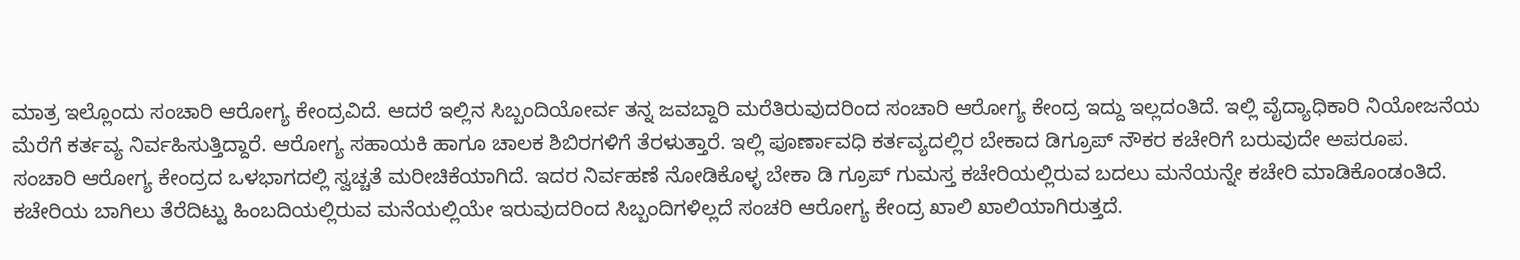ಮಾತ್ರ ಇಲ್ಲೊಂದು ಸಂಚಾರಿ ಆರೋಗ್ಯ ಕೇಂದ್ರವಿದೆ. ಆದರೆ ಇಲ್ಲಿನ ಸಿಬ್ಬಂದಿಯೋರ್ವ ತನ್ನ ಜವಬ್ದಾರಿ ಮರೆತಿರುವುದರಿಂದ ಸಂಚಾರಿ ಆರೋಗ್ಯ ಕೇಂದ್ರ ಇದ್ದು ಇಲ್ಲದಂತಿದೆ. ಇಲ್ಲಿ ವೈದ್ಯಾಧಿಕಾರಿ ನಿಯೋಜನೆಯ ಮೆರೆಗೆ ಕರ್ತವ್ಯ ನಿರ್ವಹಿಸುತ್ತಿದ್ದಾರೆ. ಆರೋಗ್ಯ ಸಹಾಯಕಿ ಹಾಗೂ ಚಾಲಕ ಶಿಬಿರಗಳಿಗೆ ತೆರಳುತ್ತಾರೆ. ಇಲ್ಲಿ ಪೂರ್ಣಾವಧಿ ಕರ್ತವ್ಯದಲ್ಲಿರ ಬೇಕಾದ ಡಿಗ್ರೂಪ್ ನೌಕರ ಕಚೇರಿಗೆ ಬರುವುದೇ ಅಪರೂಪ.
ಸಂಚಾರಿ ಆರೋಗ್ಯ ಕೇಂದ್ರದ ಒಳಭಾಗದಲ್ಲಿ ಸ್ವಚ್ಚತೆ ಮರೀಚಿಕೆಯಾಗಿದೆ. ಇದರ ನಿರ್ವಹಣೆ ನೋಡಿಕೊಳ್ಳ ಬೇಕಾ ಡಿ ಗ್ರೂಪ್ ಗುಮಸ್ತ ಕಚೇರಿಯಲ್ಲಿರುವ ಬದಲು ಮನೆಯನ್ನೇ ಕಚೇರಿ ಮಾಡಿಕೊಂಡಂತಿದೆ. ಕಚೇರಿಯ ಬಾಗಿಲು ತೆರೆದಿಟ್ಟು ಹಿಂಬದಿಯಲ್ಲಿರುವ ಮನೆಯಲ್ಲಿಯೇ ಇರುವುದರಿಂದ ಸಿಬ್ಬಂದಿಗಳಿಲ್ಲದೆ ಸಂಚರಿ ಆರೋಗ್ಯ ಕೇಂದ್ರ ಖಾಲಿ ಖಾಲಿಯಾಗಿರುತ್ತದೆ.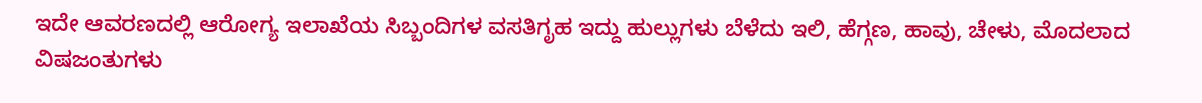ಇದೇ ಆವರಣದಲ್ಲಿ ಆರೋಗ್ಯ ಇಲಾಖೆಯ ಸಿಬ್ಬಂದಿಗಳ ವಸತಿಗೃಹ ಇದ್ದು ಹುಲ್ಲುಗಳು ಬೆಳೆದು ಇಲಿ, ಹೆಗ್ಗಣ, ಹಾವು, ಚೇಳು, ಮೊದಲಾದ ವಿಷಜಂತುಗಳು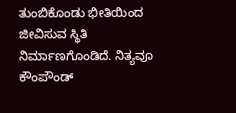ತುಂಬಿಕೊಂಡು ಭೀತಿಯಿಂದ ಜೀವಿಸುವ ಸ್ಥಿತಿ ನಿರ್ಮಾಣಗೊಂಡಿದೆ. ನಿತ್ಯವೂ ಕೌಂಪೌಂಡ್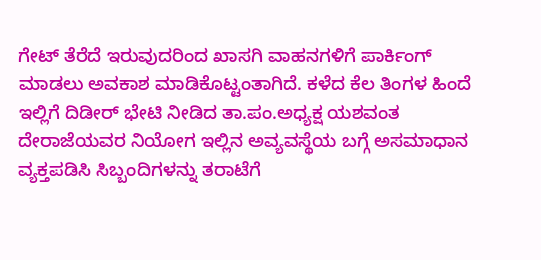ಗೇಟ್ ತೆರೆದೆ ಇರುವುದರಿಂದ ಖಾಸಗಿ ವಾಹನಗಳಿಗೆ ಪಾರ್ಕಿಂಗ್ ಮಾಡಲು ಅವಕಾಶ ಮಾಡಿಕೊಟ್ಟಂತಾಗಿದೆ. ಕಳೆದ ಕೆಲ ತಿಂಗಳ ಹಿಂದೆ ಇಲ್ಲಿಗೆ ದಿಡೀರ್ ಭೇಟಿ ನೀಡಿದ ತಾ.ಪಂ.ಅಧ್ಯಕ್ಷ ಯಶವಂತ ದೇರಾಜೆಯವರ ನಿಯೋಗ ಇಲ್ಲಿನ ಅವ್ಯವಸ್ಥೆಯ ಬಗ್ಗೆ ಅಸಮಾಧಾನ ವ್ಯಕ್ತಪಡಿಸಿ ಸಿಬ್ಬಂದಿಗಳನ್ನು ತರಾಟೆಗೆ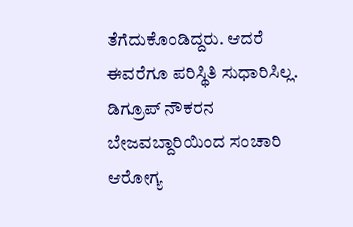ತೆಗೆದುಕೊಂಡಿದ್ದರು. ಆದರೆ ಈವರೆಗೂ ಪರಿಸ್ಥಿತಿ ಸುಧಾರಿಸಿಲ್ಲ. ಡಿಗ್ರೂಪ್ ನೌಕರನ ಬೇಜವಬ್ದಾರಿಯಿಂದ ಸಂಚಾರಿ ಆರೋಗ್ಯ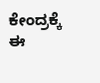ಕೇಂದ್ರಕ್ಕೆ ಈ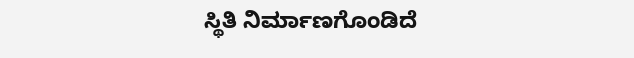ಸ್ಥಿತಿ ನಿರ್ಮಾಣಗೊಂಡಿದೆ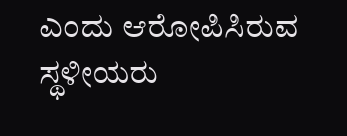ಎಂದು ಆರೋಪಿಸಿರುವ ಸ್ಥಳೀಯರು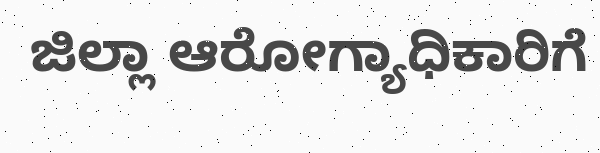ಜಿಲ್ಲಾ ಆರೋಗ್ಯಾಧಿಕಾರಿಗೆ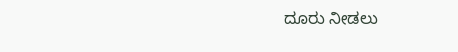ದೂರು ನೀಡಲು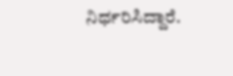ನಿರ್ಧರಿಸಿದ್ದಾರೆ.